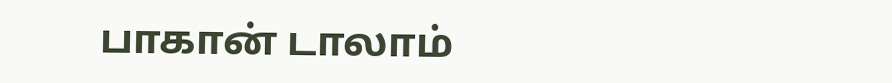பாகான் டாலாம்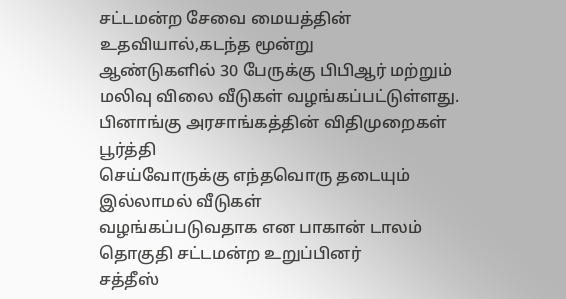சட்டமன்ற சேவை மையத்தின் உதவியால்,கடந்த மூன்று
ஆண்டுகளில் 30 பேருக்கு பிபிஆர் மற்றும் மலிவு விலை வீடுகள் வழங்கப்பட்டுள்ளது.
பினாங்கு அரசாங்கத்தின் விதிமுறைகள் பூர்த்தி
செய்வோருக்கு எந்தவொரு தடையும் இல்லாமல் வீடுகள்
வழங்கப்படுவதாக என பாகான் டாலம் தொகுதி சட்டமன்ற உறுப்பினர்
சத்தீஸ்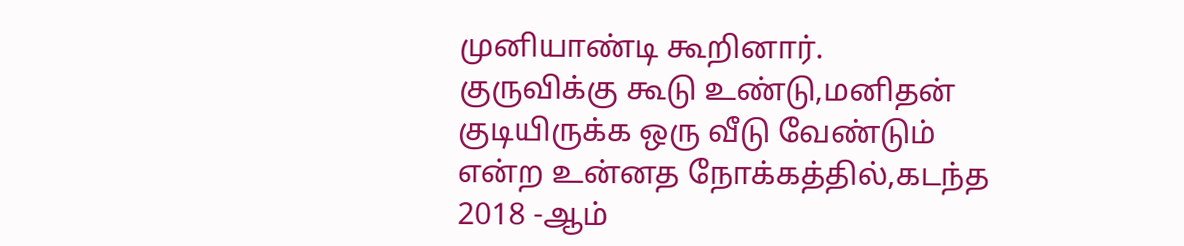முனியாண்டி கூறினார்.
குருவிக்கு கூடு உண்டு,மனிதன் குடியிருக்க ஒரு வீடு வேண்டும் என்ற உன்னத நோக்கத்தில்,கடந்த 2018 -ஆம்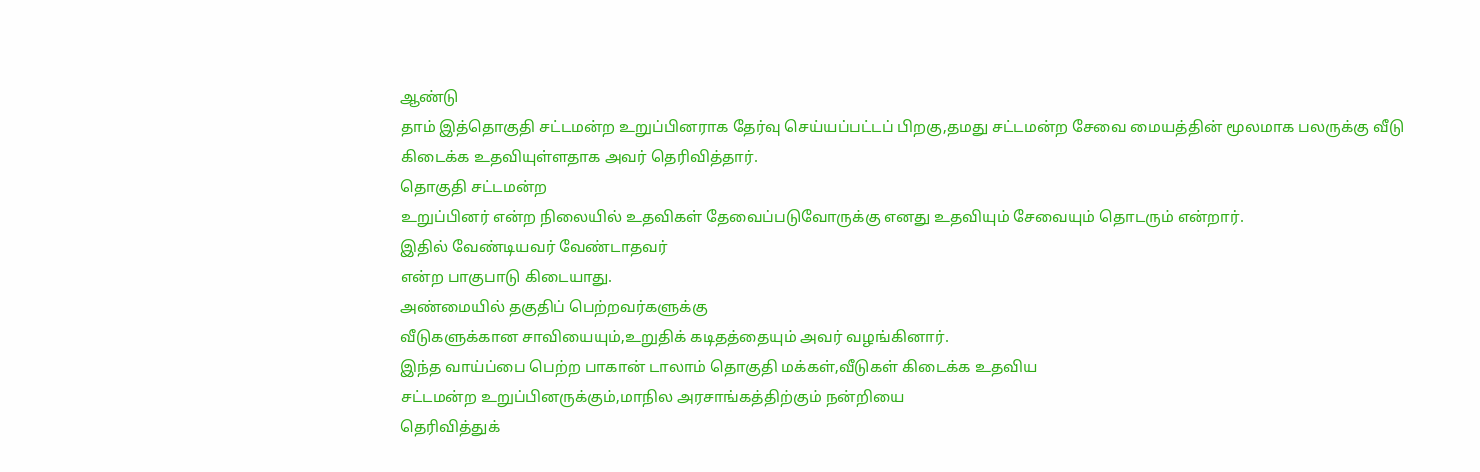ஆண்டு
தாம் இத்தொகுதி சட்டமன்ற உறுப்பினராக தேர்வு செய்யப்பட்டப் பிறகு,தமது சட்டமன்ற சேவை மையத்தின் மூலமாக பலருக்கு வீடு
கிடைக்க உதவியுள்ளதாக அவர் தெரிவித்தார்.
தொகுதி சட்டமன்ற
உறுப்பினர் என்ற நிலையில் உதவிகள் தேவைப்படுவோருக்கு எனது உதவியும் சேவையும் தொடரும் என்றார்.
இதில் வேண்டியவர் வேண்டாதவர்
என்ற பாகுபாடு கிடையாது.
அண்மையில் தகுதிப் பெற்றவர்களுக்கு
வீடுகளுக்கான சாவியையும்,உறுதிக் கடிதத்தையும் அவர் வழங்கினார்.
இந்த வாய்ப்பை பெற்ற பாகான் டாலாம் தொகுதி மக்கள்,வீடுகள் கிடைக்க உதவிய
சட்டமன்ற உறுப்பினருக்கும்,மாநில அரசாங்கத்திற்கும் நன்றியை
தெரிவித்துக்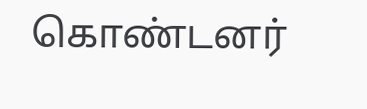கொண்டனர்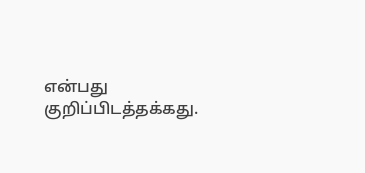என்பது குறிப்பிடத்தக்கது.